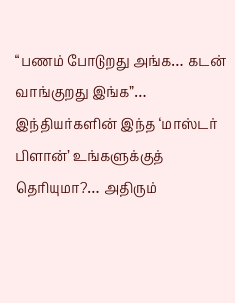“பணம் போடுறது அங்க… கடன் வாங்குறது இங்க”… இந்தியர்களின் இந்த ‘மாஸ்டர் பிளான்’ உங்களுக்குத் தெரியுமா?… அதிரும்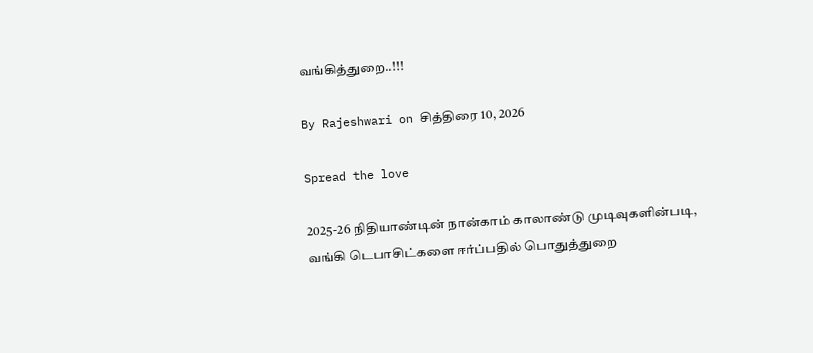வங்கித்துறை..!!!

By Rajeshwari on சித்திரை 10, 2026

Spread the love

2025-26 நிதியாண்டின் நான்காம் காலாண்டு முடிவுகளின்படி, வங்கி டெபாசிட்களை ஈர்ப்பதில் பொதுத்துறை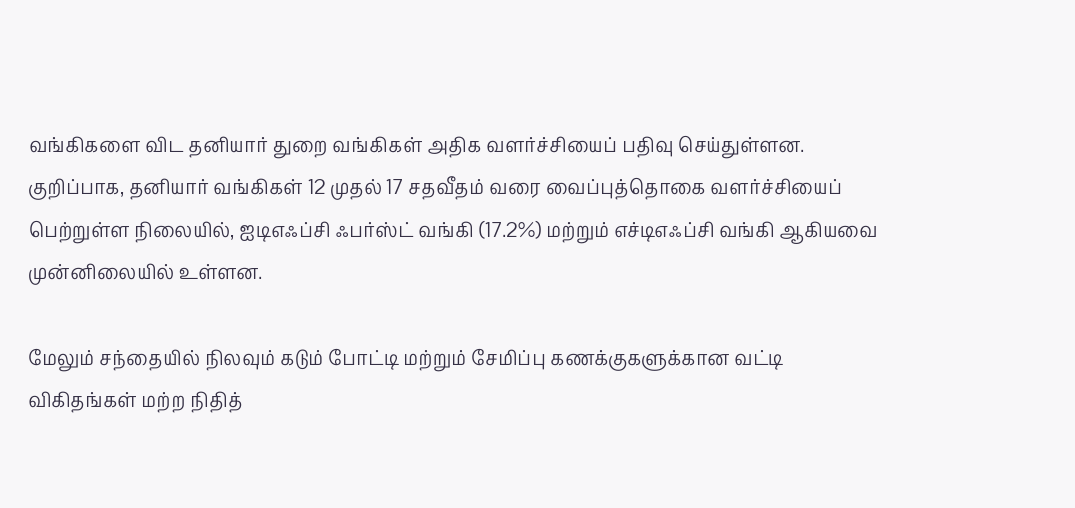வங்கிகளை விட தனியார் துறை வங்கிகள் அதிக வளர்ச்சியைப் பதிவு செய்துள்ளன. குறிப்பாக, தனியார் வங்கிகள் 12 முதல் 17 சதவீதம் வரை வைப்புத்தொகை வளர்ச்சியைப் பெற்றுள்ள நிலையில், ஐடிஎஃப்சி ஃபர்ஸ்ட் வங்கி (17.2%) மற்றும் எச்டிஎஃப்சி வங்கி ஆகியவை முன்னிலையில் உள்ளன.

மேலும் சந்தையில் நிலவும் கடும் போட்டி மற்றும் சேமிப்பு கணக்குகளுக்கான வட்டி விகிதங்கள் மற்ற நிதித்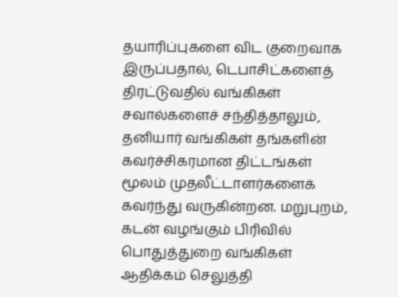தயாரிப்புகளை விட குறைவாக இருப்பதால், டெபாசிட்களைத் திரட்டுவதில் வங்கிகள் சவால்களைச் சந்தித்தாலும், தனியார் வங்கிகள் தங்களின் கவர்ச்சிகரமான திட்டங்கள் மூலம் முதலீட்டாளர்களைக் கவர்ந்து வருகின்றன. மறுபுறம், கடன் வழங்கும் பிரிவில் பொதுத்துறை வங்கிகள் ஆதிக்கம் செலுத்தி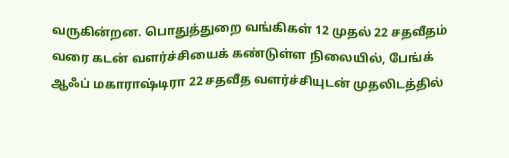வருகின்றன. பொதுத்துறை வங்கிகள் 12 முதல் 22 சதவீதம் வரை கடன் வளர்ச்சியைக் கண்டுள்ள நிலையில், பேங்க் ஆஃப் மகாராஷ்டிரா 22 சதவீத வளர்ச்சியுடன் முதலிடத்தில்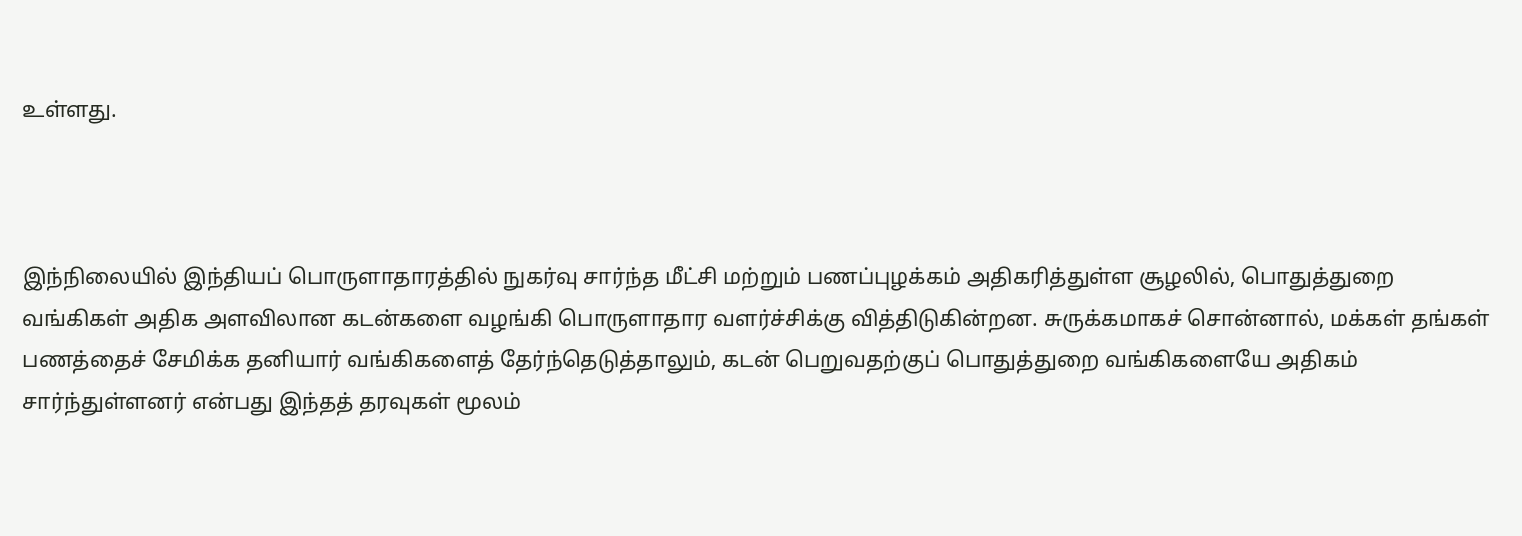உள்ளது.



இந்நிலையில் இந்தியப் பொருளாதாரத்தில் நுகர்வு சார்ந்த மீட்சி மற்றும் பணப்புழக்கம் அதிகரித்துள்ள சூழலில், பொதுத்துறை வங்கிகள் அதிக அளவிலான கடன்களை வழங்கி பொருளாதார வளர்ச்சிக்கு வித்திடுகின்றன. சுருக்கமாகச் சொன்னால், மக்கள் தங்கள் பணத்தைச் சேமிக்க தனியார் வங்கிகளைத் தேர்ந்தெடுத்தாலும், கடன் பெறுவதற்குப் பொதுத்துறை வங்கிகளையே அதிகம் சார்ந்துள்ளனர் என்பது இந்தத் தரவுகள் மூலம்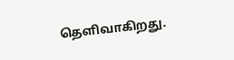தெளிவாகிறது.